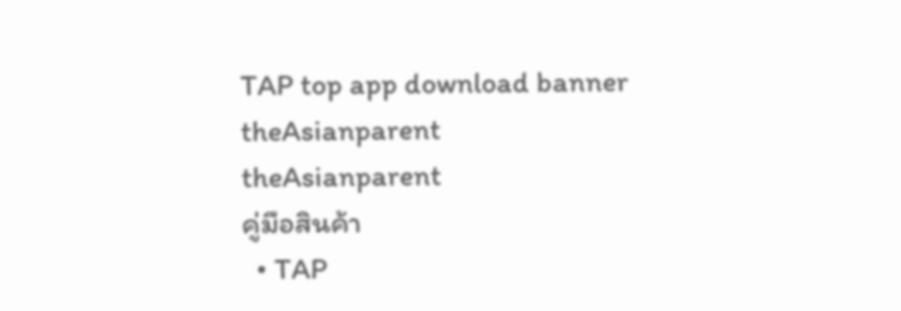TAP top app download banner
theAsianparent
theAsianparent
คู่มือสินค้า
  • TAP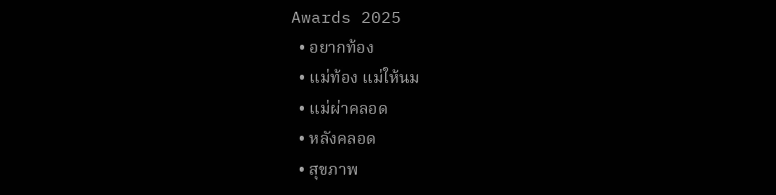Awards 2025
  • อยากท้อง
  • แม่ท้อง แม่ให้นม
  • แม่ผ่าคลอด
  • หลังคลอด
  • สุขภาพ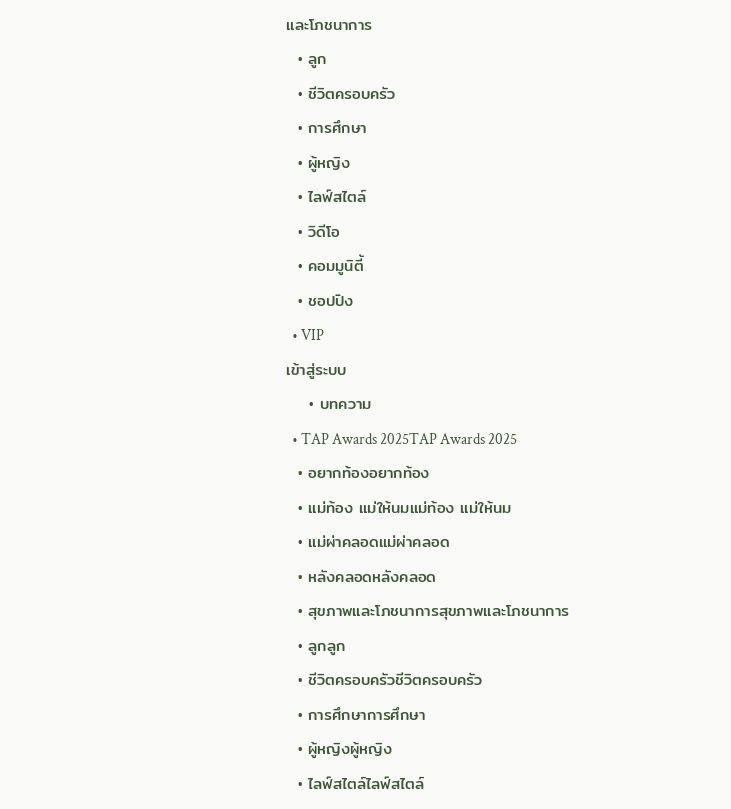และโภชนาการ
  • ลูก
  • ชีวิตครอบครัว
  • การศึกษา
  • ผู้หญิง
  • ไลฟ์สไตล์
  • วิดีโอ
  • คอมมูนิตี้
  • ชอปปิง
  • VIP
เข้าสู่ระบบ
    • บทความ
  • TAP Awards 2025TAP Awards 2025
  • อยากท้องอยากท้อง
  • แม่ท้อง แม่ให้นมแม่ท้อง แม่ให้นม
  • แม่ผ่าคลอดแม่ผ่าคลอด
  • หลังคลอดหลังคลอด
  • สุขภาพและโภชนาการสุขภาพและโภชนาการ
  • ลูกลูก
  • ชีวิตครอบครัวชีวิตครอบครัว
  • การศึกษาการศึกษา
  • ผู้หญิงผู้หญิง
  • ไลฟ์สไตล์ไลฟ์สไตล์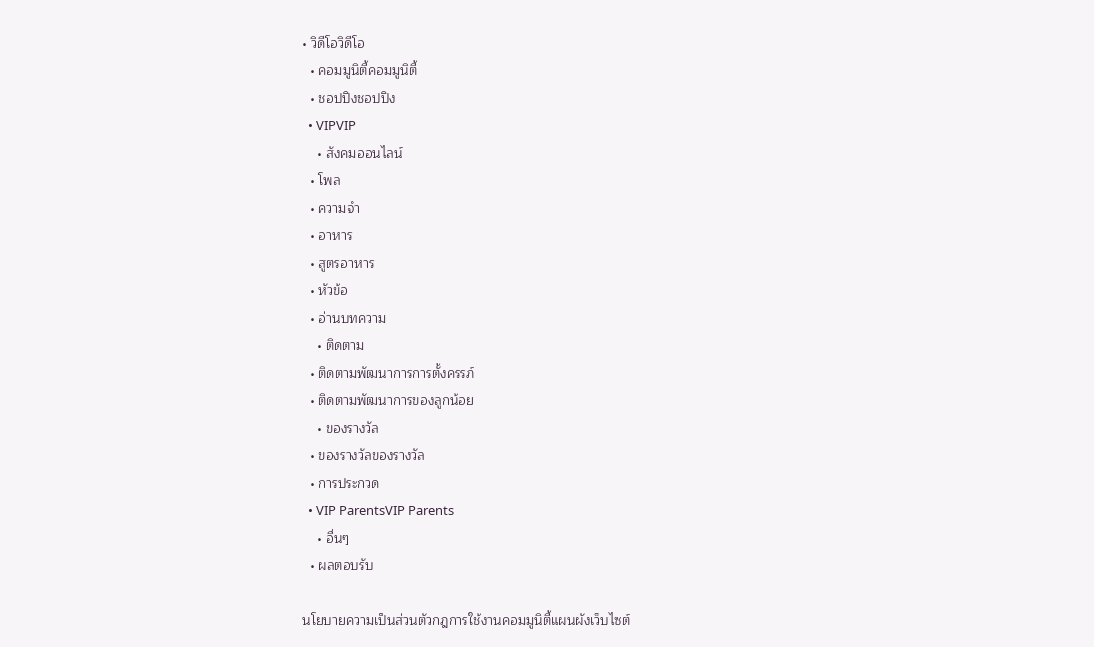• วิดีโอวิดีโอ
  • คอมมูนิตี้คอมมูนิตี้
  • ชอปปิงชอปปิง
  • VIPVIP
    • สังคมออนไลน์
  • โพล
  • ความจำ
  • อาหาร
  • สูตรอาหาร
  • หัวข้อ
  • อ่านบทความ
    • ติดตาม
  • ติดตามพัฒนาการการตั้งครรภ์
  • ติดตามพัฒนาการของลูกน้อย
    • ของรางวัล
  • ของรางวัลของรางวัล
  • การประกวด
  • VIP ParentsVIP Parents
    • อื่นๆ
  • ผลตอบรับ

นโยบายความเป็นส่วนตัวกฎการใช้งานคอมมูนิตี้แผนผังเว็บไซต์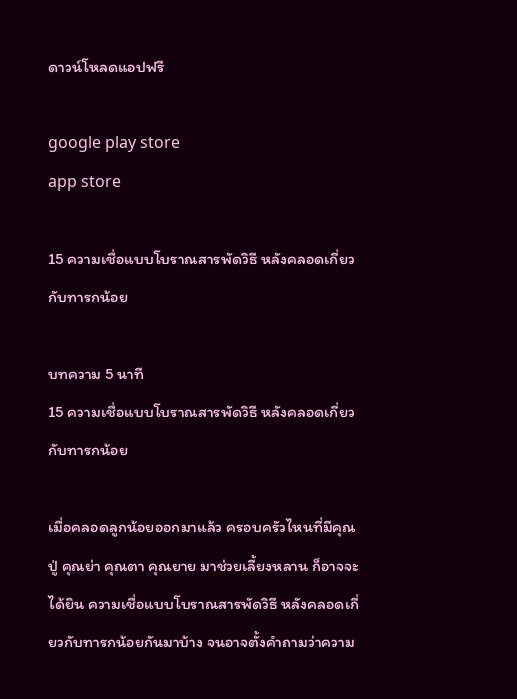ดาวน์โหลดแอปฟรี

google play store
app store

15 ความเชื่อแบบโบราณสารพัดวิธี หลังคลอดเกี่ยวกับทารกน้อย

บทความ 5 นาที
15 ความเชื่อแบบโบราณสารพัดวิธี หลังคลอดเกี่ยวกับทารกน้อย

เมื่อคลอดลูกน้อยออกมาแล้ว ครอบครัวไหนที่มีคุณปู่ คุณย่า คุณตา คุณยาย มาช่วยเลี้ยงหลาน ก็อาจจะได้ยิน ความเชื่อแบบโบราณสารพัดวิธี หลังคลอดเกี่ยวกับทารกน้อยกันมาบ้าง จนอาจตั้งคำถามว่าความ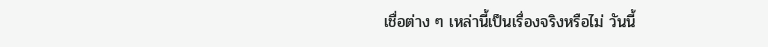เชื่อต่าง ๆ เหล่านี้เป็นเรื่องจริงหรือไม่ วันนี้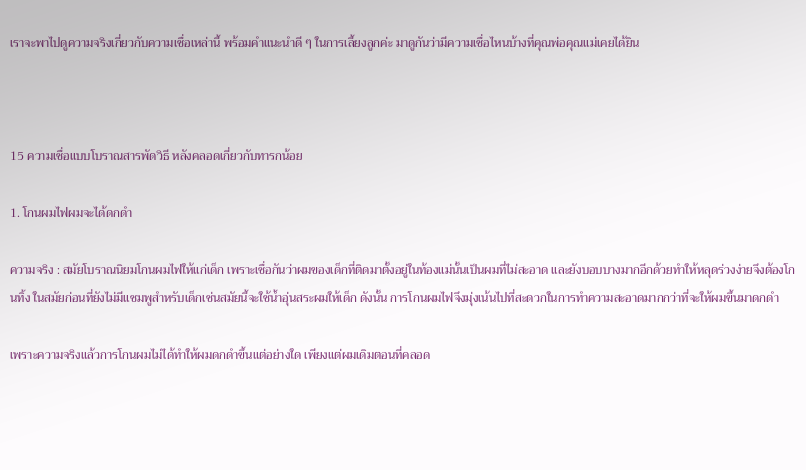เราจะพาไปดูความจริงเกี่ยวกับความเชื่อเหล่านี้ พร้อมคำแนะนำดี ๆ ในการเลี้ยงลูกค่ะ มาดูกันว่ามีความเชื่อไหนบ้างที่คุณพ่อคุณแม่เคยได้ยิน



15 ความเชื่อแบบโบราณสารพัดวิธี หลังคลอดเกี่ยวกับทารกน้อย

1. โกนผมไฟผมจะได้ดกดำ

ความจริง : สมัยโบราณนิยมโกนผมไฟให้แก่เด็ก เพราะเชื่อกันว่าผมของเด็กที่ติดมาตั้งอยู่ในท้องแม่นั้นเป็นผมที่ไม่สะอาด และยังบอบบางมากอีกด้วยทำให้หลุดร่วงง่ายจึงต้องโกนทิ้ง ในสมัยก่อนที่ยังไม่มีแชมพูสำหรับเด็กเช่นสมัยนี้จะใช้น้ำอุ่นสระผมให้เด็ก ดังนั้น การโกนผมไฟจึงมุ่งเน้นไปที่สะดวกในการทำความสะอาดมากกว่าที่จะให้ผมขึ้นมาดกดำ

เพราะความจริงแล้วการโกนผมไม่ได้ทำให้ผมดกดำขึ้นแต่อย่างใด เพียงแต่ผมเดิมตอนที่คลอด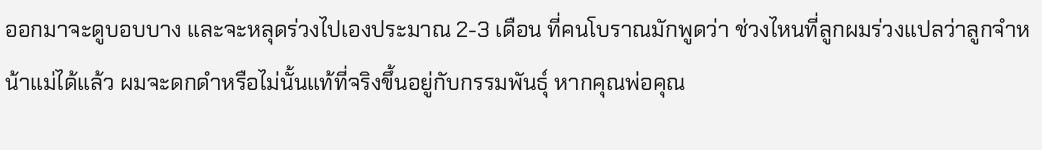ออกมาจะดูบอบบาง และจะหลุดร่วงไปเองประมาณ 2-3 เดือน ที่คนโบราณมักพูดว่า ช่วงไหนที่ลูกผมร่วงแปลว่าลูกจำหน้าแม่ได้แล้ว ผมจะดกดำหรือไม่นั้นแท้ที่จริงขึ้นอยู่กับกรรมพันธุ์ หากคุณพ่อคุณ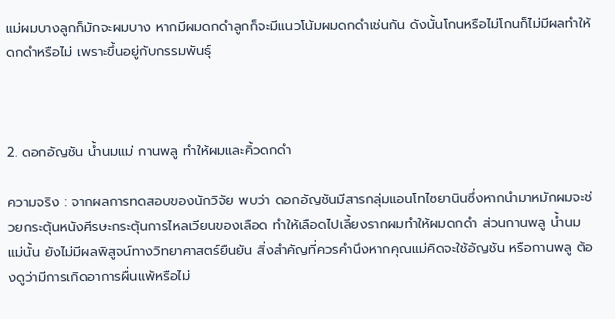แม่ผมบางลูกก็มักจะผมบาง หากมีผมดกดำลูกก็จะมีแนวโน้มผมดกดำเช่นกัน ดังนั้นโกนหรือไม่โกนก็ไม่มีผลทำให้ดกดำหรือไม่ เพราะขึ้นอยู่กับกรรมพันธุ์



2. ดอกอัญชัน น้ำนมแม่ กานพลู ทำให้ผมและคิ้วดกดำ

ความจริง : จากผลการทดสอบของนักวิจัย พบว่า ดอกอัญชันมีสารกลุ่มแอนโทไซยานินซึ่งหากนำมาหมักผมจะช่วยกระตุ้นหนังศีรษะกระตุ้นการไหลเวียนของเลือด ทำให้เลือดไปเลี้ยงรากผมทำให้ผมดกดำ ส่วนกานพลู น้ำนมแม่นั้น ยังไม่มีผลพิสูจน์ทางวิทยาศาสตร์ยืนยัน สิ่งสำคัญที่ควรคำนึงหากคุณแม่คิดจะใช้อัญชัน หรือกานพลู ต้องดูว่ามีการเกิดอาการผื่นแพ้หรือไม่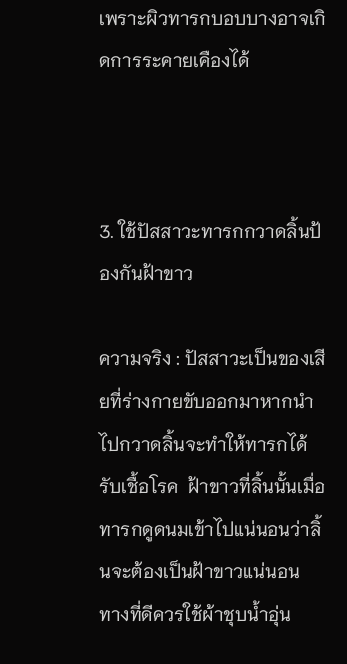เพราะผิวทารกบอบบางอาจเกิดการระคายเคืองได้



3. ใช้ปัสสาวะทารกกวาดลิ้นป้องกันฝ้าขาว

ความจริง : ปัสสาวะเป็นของเสียที่ร่างกายขับออกมาหากนำไปกวาดลิ้นจะทำให้ทารกได้รับเชื้อโรค  ฝ้าขาวที่ลิ้นนั้นเมื่อทารกดูดนมเข้าไปแน่นอนว่าลิ้นจะต้องเป็นฝ้าขาวแน่นอน  ทางที่ดีควรใช้ผ้าชุบน้ำอุ่น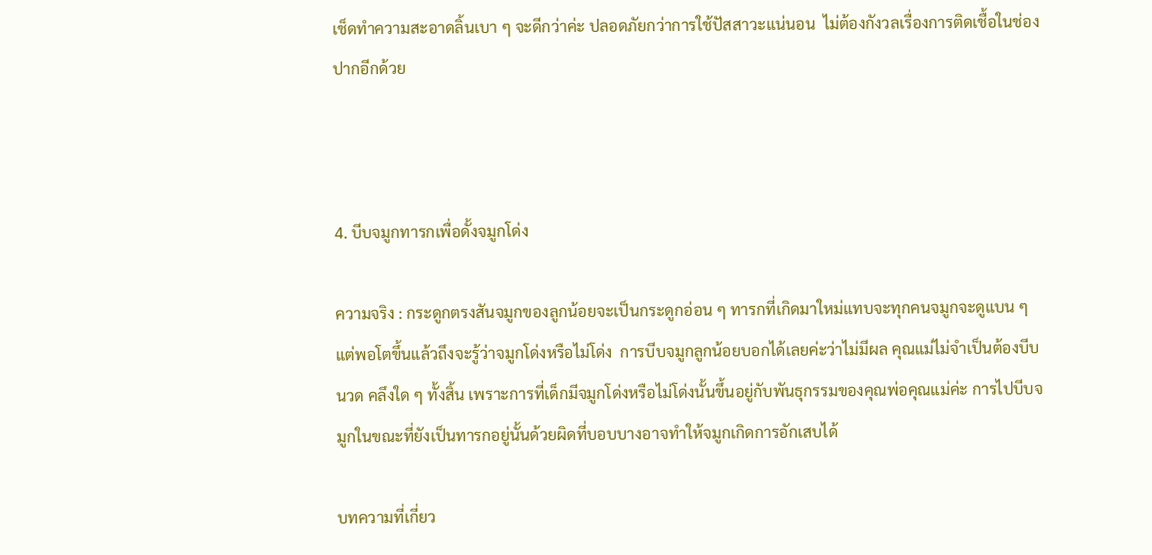เช็ดทำความสะอาดลิ้นเบา ๆ จะดีกว่าค่ะ ปลอดภัยกว่าการใช้ปัสสาวะแน่นอน  ไม่ต้องกังวลเรื่องการติดเชื้อในช่องปากอีกด้วย



4. บีบจมูกทารกเพื่อดั้งจมูกโด่ง

ความจริง : กระดูกตรงสันจมูกของลูกน้อยจะเป็นกระดูกอ่อน ๆ ทารกที่เกิดมาใหม่แทบจะทุกคนจมูกจะดูแบน ๆ แต่พอโตขึ้นแล้วถึงจะรู้ว่าจมูกโด่งหรือไม่โด่ง  การบีบจมูกลูกน้อยบอกได้เลยค่ะว่าไม่มีผล คุณแม่ไม่จำเป็นต้องบีบ นวด คลึงใด ๆ ทั้งสิ้น เพราะการที่เด็กมีจมูกโด่งหรือไม่โด่งนั้นขึ้นอยู่กับพันธุกรรมของคุณพ่อคุณแม่ค่ะ การไปบีบจมูกในขณะที่ยังเป็นทารกอยู่นั้นด้วยผิดที่บอบบางอาจทำให้จมูกเกิดการอักเสบได้

บทความที่เกี่ยว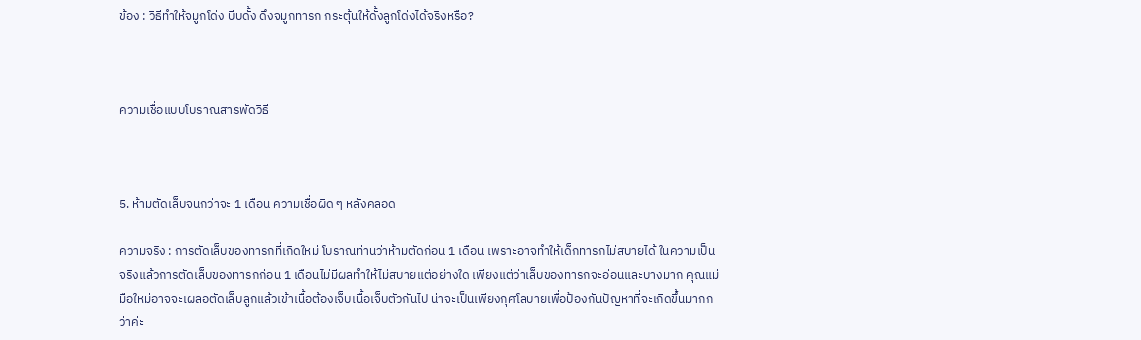ข้อง : วิธีทำให้จมูกโด่ง บีบดั้ง ดึงจมูกทารก กระตุ้นให้ดั้งลูกโด่งได้จริงหรือ?



ความเชื่อแบบโบราณสารพัดวิธี



5. ห้ามตัดเล็บจนกว่าจะ 1 เดือน ความเชื่อผิด ๆ หลังคลอด

ความจริง : การตัดเล็บของทารกที่เกิดใหม่ โบราณท่านว่าห้ามตัดก่อน 1 เดือน เพราะอาจทำให้เด็กทารกไม่สบายได้ ในความเป็นจริงแล้วการตัดเล็บของทารกก่อน 1 เดือนไม่มีผลทำให้ไม่สบายแต่อย่างใด เพียงแต่ว่าเล็บของทารกจะอ่อนและบางมาก คุณแม่มือใหม่อาจจะเผลอตัดเล็บลูกแล้วเข้าเนื้อต้องเจ็บเนื้อเจ็บตัวกันไป น่าจะเป็นเพียงกุศโลบายเพื่อป้องกันปัญหาที่จะเกิดขึ้นมากกว่าค่ะ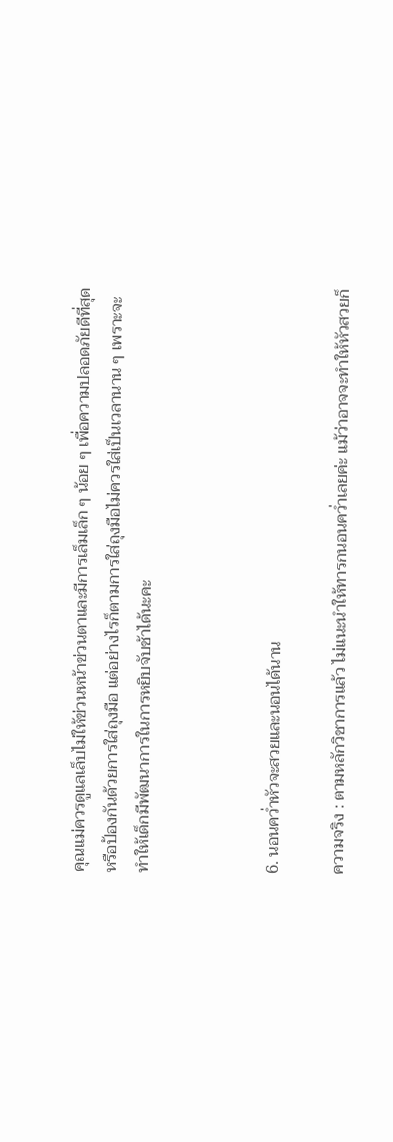คุณแม่ควรดูแลเล็บไม่ให้ข่วนหน้าข่วนตาและมีการเล็มเล็ก ๆ น้อย ๆ เพื่อความปลอดภัยดีที่สุด หรือป้องกันด้วยการใส่ถุงมือ แต่อย่างไรก็ตามการใส่ถุงมือไม่ควรใส่เป็นเวลานาน ๆ เพราะจะทำให้เด็กมีพัฒนาการในการหยิบจับช้าได้นะคะ



6. นอนคว่ำหัวจะสวยและนอนได้นาน

ความจริง : ตามหลักวิชาการแล้ว ไม่แนะนำให้ทารกนอนคว่ำเลยค่ะ แม้ว่าอาจจะทำให้หัวสวยก็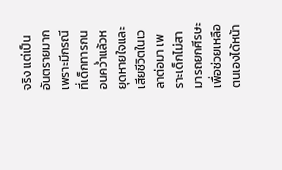จริง แต่เป็นอันตรายมาก เพราะมีกรณีที่เด็กทารกนอนคว่ำแล้วหยุดหายใจและเสียชีวิตในเวลาต่อมา เพราะเด็กไม่สามารถยกศีรษะเพื่อช่วยเหลือตนเองได้หน้า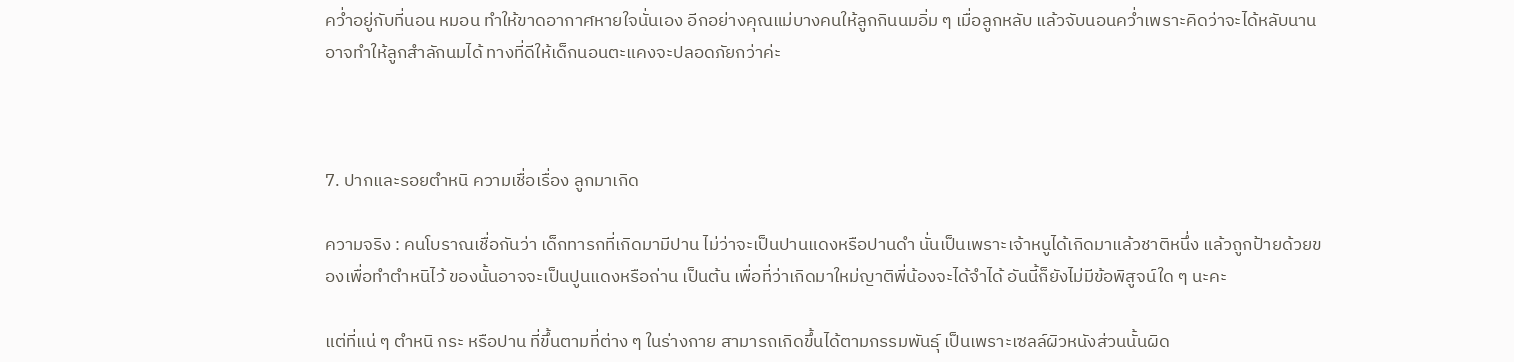คว่ำอยู่กับที่นอน หมอน ทำให้ขาดอากาศหายใจนั่นเอง อีกอย่างคุณแม่บางคนให้ลูกกินนมอิ่ม ๆ เมื่อลูกหลับ แล้วจับนอนคว่ำเพราะคิดว่าจะได้หลับนาน อาจทำให้ลูกสำลักนมได้ ทางที่ดีให้เด็กนอนตะแคงจะปลอดภัยกว่าค่ะ



7. ปากและรอยตำหนิ ความเชื่อเรื่อง ลูกมาเกิด

ความจริง : คนโบราณเชื่อกันว่า เด็กทารกที่เกิดมามีปาน ไม่ว่าจะเป็นปานแดงหรือปานดำ นั่นเป็นเพราะเจ้าหนูได้เกิดมาแล้วชาติหนึ่ง แล้วถูกป้ายด้วยของเพื่อทำตำหนิไว้ ของนั้นอาจจะเป็นปูนแดงหรือถ่าน เป็นต้น เพื่อที่ว่าเกิดมาใหม่ญาติพี่น้องจะได้จำได้ อันนี้ก็ยังไม่มีข้อพิสูจน์ใด ๆ นะคะ

แต่ที่แน่ ๆ ตำหนิ กระ หรือปาน ที่ขึ้นตามที่ต่าง ๆ ในร่างกาย สามารถเกิดขึ้นได้ตามกรรมพันธุ์ เป็นเพราะเซลล์ผิวหนังส่วนนั้นผิด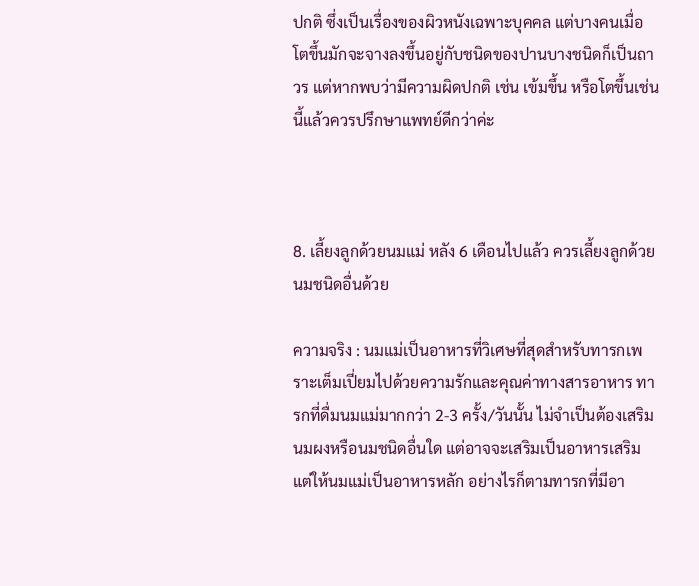ปกติ ซึ่งเป็นเรื่องของผิวหนังเฉพาะบุคคล แต่บางคนเมื่อโตขึ้นมักจะจางลงขึ้นอยู่กับชนิดของปานบางชนิดก็เป็นถาวร แต่หากพบว่ามีความผิดปกติ เช่น เข้มขึ้น หรือโตขึ้นเช่นนี้แล้วควรปรึกษาแพทย์ดีกว่าค่ะ



8. เลี้ยงลูกด้วยนมแม่ หลัง 6 เดือนไปแล้ว ควรเลี้ยงลูกด้วยนมชนิดอื่นด้วย

ความจริง : นมแม่เป็นอาหารที่วิเศษที่สุดสำหรับทารกเพราะเต็มเปี่ยมไปด้วยความรักและคุณค่าทางสารอาหาร ทารกที่ดื่มนมแม่มากกว่า 2-3 ครั้ง/วันนั้น ไม่จำเป็นต้องเสริมนมผงหรือนมชนิดอื่นใด แต่อาจจะเสริมเป็นอาหารเสริม แต่ให้นมแม่เป็นอาหารหลัก อย่างไรก็ตามทารกที่มีอา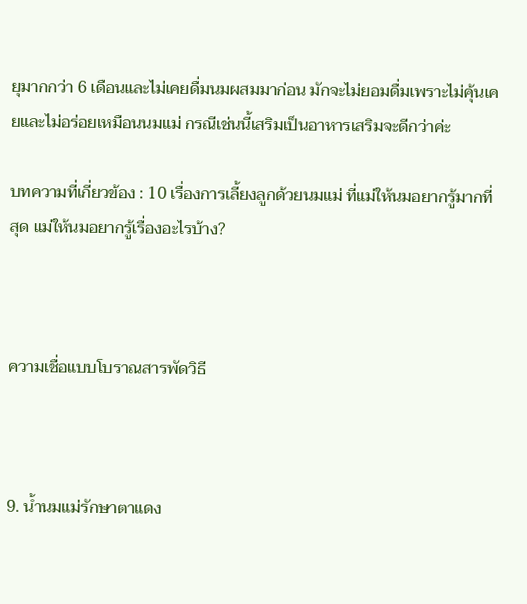ยุมากกว่า 6 เดือนและไม่เคยดื่มนมผสมมาก่อน มักจะไม่ยอมดื่มเพราะไม่คุ้นเคยและไม่อร่อยเหมือนนมแม่ กรณีเช่นนี้เสริมเป็นอาหารเสริมจะดีกว่าค่ะ

บทความที่เกี่ยวข้อง : 10 เรื่องการเลี้ยงลูกด้วยนมแม่ ที่แม่ให้นมอยากรู้มากที่สุด แม่ให้นมอยากรู้เรื่องอะไรบ้าง?



ความเชื่อแบบโบราณสารพัดวิธี



9. น้ำนมแม่รักษาตาแดง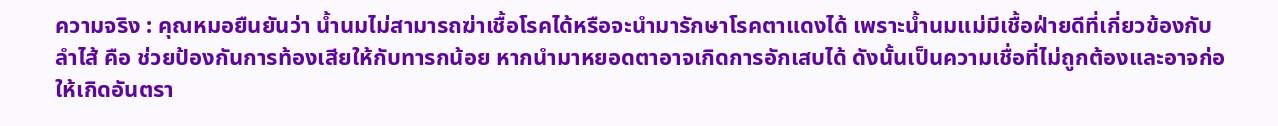ความจริง : คุณหมอยืนยันว่า น้ำนมไม่สามารถฆ่าเชื้อโรคได้หรือจะนำมารักษาโรคตาแดงได้ เพราะน้ำนมแม่มีเชื้อฝ่ายดีที่เกี่ยวข้องกับลำไส้ คือ ช่วยป้องกันการท้องเสียให้กับทารกน้อย หากนำมาหยอดตาอาจเกิดการอักเสบได้ ดังนั้นเป็นความเชื่อที่ไม่ถูกต้องและอาจก่อให้เกิดอันตรา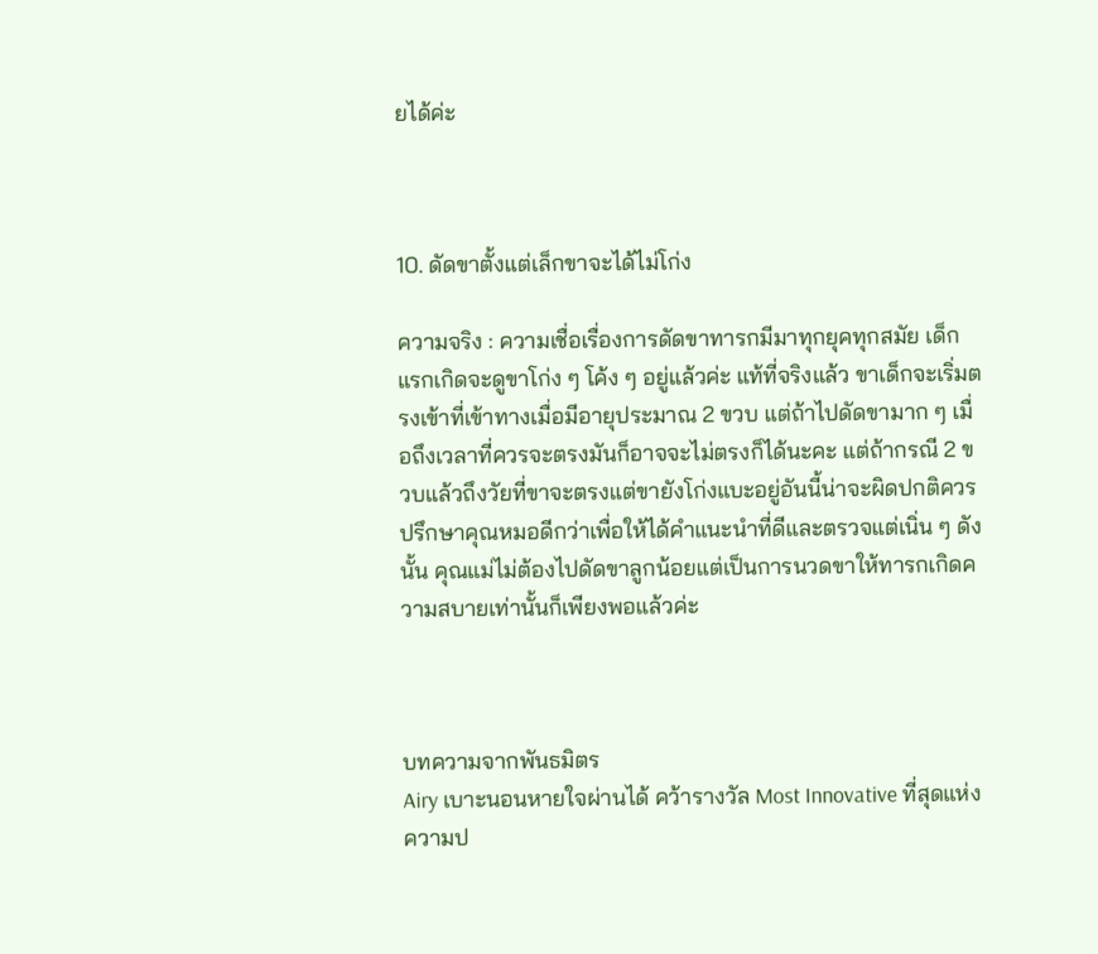ยได้ค่ะ



10. ดัดขาตั้งแต่เล็กขาจะได้ไม่โก่ง

ความจริง : ความเชื่อเรื่องการดัดขาทารกมีมาทุกยุคทุกสมัย เด็กแรกเกิดจะดูขาโก่ง ๆ โค้ง ๆ อยู่แล้วค่ะ แท้ที่จริงแล้ว ขาเด็กจะเริ่มตรงเข้าที่เข้าทางเมื่อมีอายุประมาณ 2 ขวบ แต่ถ้าไปดัดขามาก ๆ เมื่อถึงเวลาที่ควรจะตรงมันก็อาจจะไม่ตรงก็ได้นะคะ แต่ถ้ากรณี 2 ขวบแล้วถึงวัยที่ขาจะตรงแต่ขายังโก่งแบะอยู่อันนี้น่าจะผิดปกติควรปรึกษาคุณหมอดีกว่าเพื่อให้ได้คำแนะนำที่ดีและตรวจแต่เนิ่น ๆ ดังนั้น คุณแม่ไม่ต้องไปดัดขาลูกน้อยแต่เป็นการนวดขาให้ทารกเกิดความสบายเท่านั้นก็เพียงพอแล้วค่ะ



บทความจากพันธมิตร
Airy เบาะนอนหายใจผ่านได้ คว้ารางวัล Most Innovative ที่สุดแห่งความป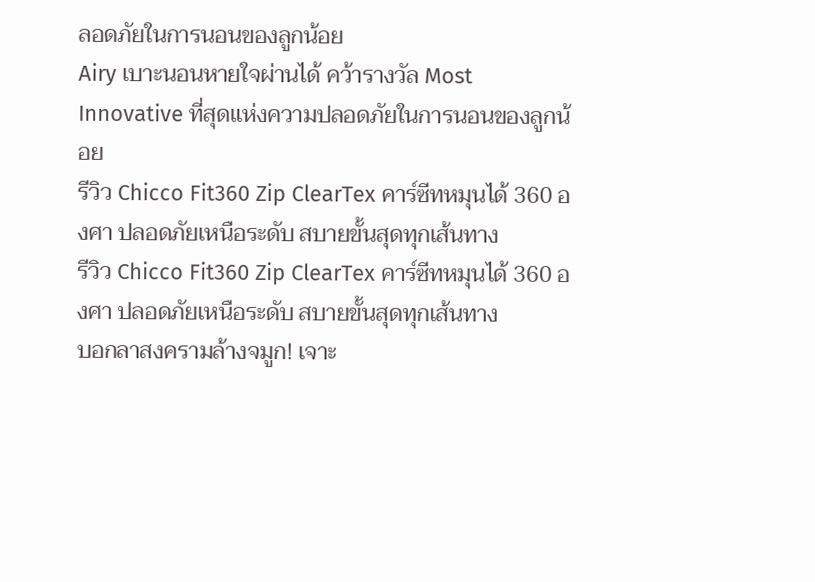ลอดภัยในการนอนของลูกน้อย
Airy เบาะนอนหายใจผ่านได้ คว้ารางวัล Most Innovative ที่สุดแห่งความปลอดภัยในการนอนของลูกน้อย
รีวิว Chicco Fit360 Zip ClearTex คาร์ซีทหมุนได้ 360 องศา ปลอดภัยเหนือระดับ สบายขั้นสุดทุกเส้นทาง
รีวิว Chicco Fit360 Zip ClearTex คาร์ซีทหมุนได้ 360 องศา ปลอดภัยเหนือระดับ สบายขั้นสุดทุกเส้นทาง
บอกลาสงครามล้างจมูก! เจาะ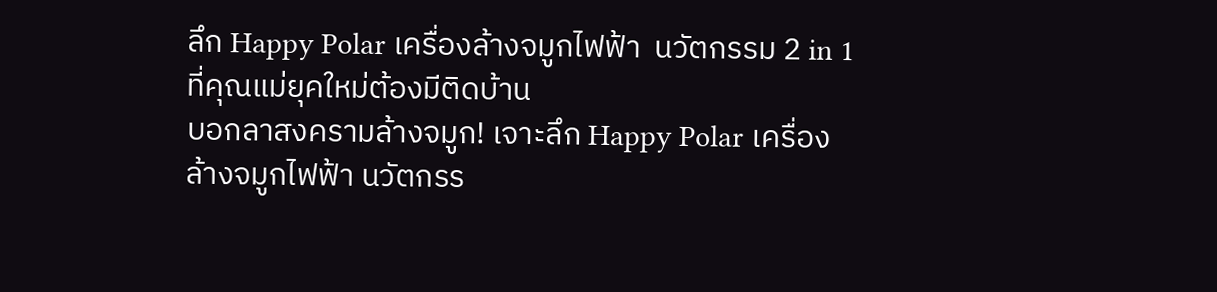ลึก Happy Polar เครื่องล้างจมูกไฟฟ้า  นวัตกรรม 2 in 1 ที่คุณแม่ยุคใหม่ต้องมีติดบ้าน
บอกลาสงครามล้างจมูก! เจาะลึก Happy Polar เครื่องล้างจมูกไฟฟ้า นวัตกรร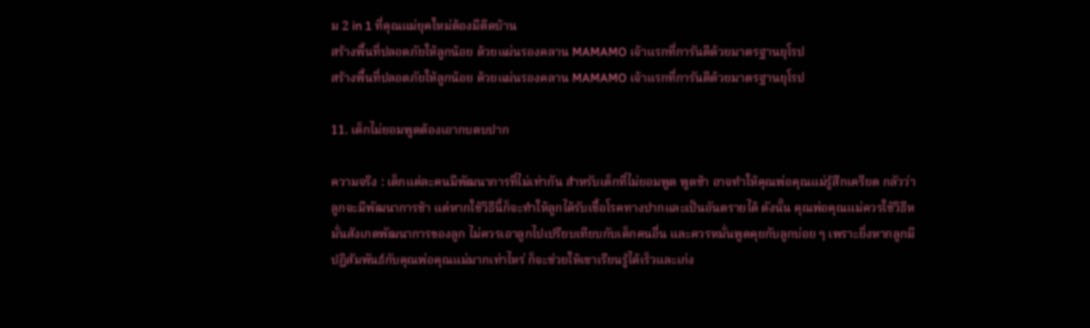ม 2 in 1 ที่คุณแม่ยุคใหม่ต้องมีติดบ้าน
สร้างพื้นที่ปลอดภัยให้ลูกน้อย ด้วยแผ่นรองคลาน MAMAMO เจ้าแรกที่การันตีด้วยมาตรฐานยุโรป
สร้างพื้นที่ปลอดภัยให้ลูกน้อย ด้วยแผ่นรองคลาน MAMAMO เจ้าแรกที่การันตีด้วยมาตรฐานยุโรป

11. เด็กไม่ยอมพูดต้องเอากบตบปาก

ความจริง : เด็กแต่ละคนมีพัฒนาการที่ไม่เท่ากัน สำหรับเด็กที่ไม่ยอมพูด พูดช้า อาจทำให้คุณพ่อคุณแม่รู้สึกเครียด กลัวว่าลูกจะมีพัฒนาการช้า แต่หากใช้วิธีนี้ก็จะทำให้ลูกได้รับเชื้อโรคทางปากและเป็นอันตรายได้ ดังนั้น คุณพ่อคุณแม่ควรใช้วิธีหมั่นสังเกตพัฒนาการของลูก ไม่ควรเอาลูกไปเปรียบเทียบกับเด็กคนอื่น และควรหมั่นพูดคุยกับลูกบ่อย ๆ เพราะยิ่งหากลูกมีปฏิสัมพันธ์กับคุณพ่อคุณแม่มากเท่าไหร่ ก็จะช่วยให้เขาเรียนรู้ได้เร็วและเก่ง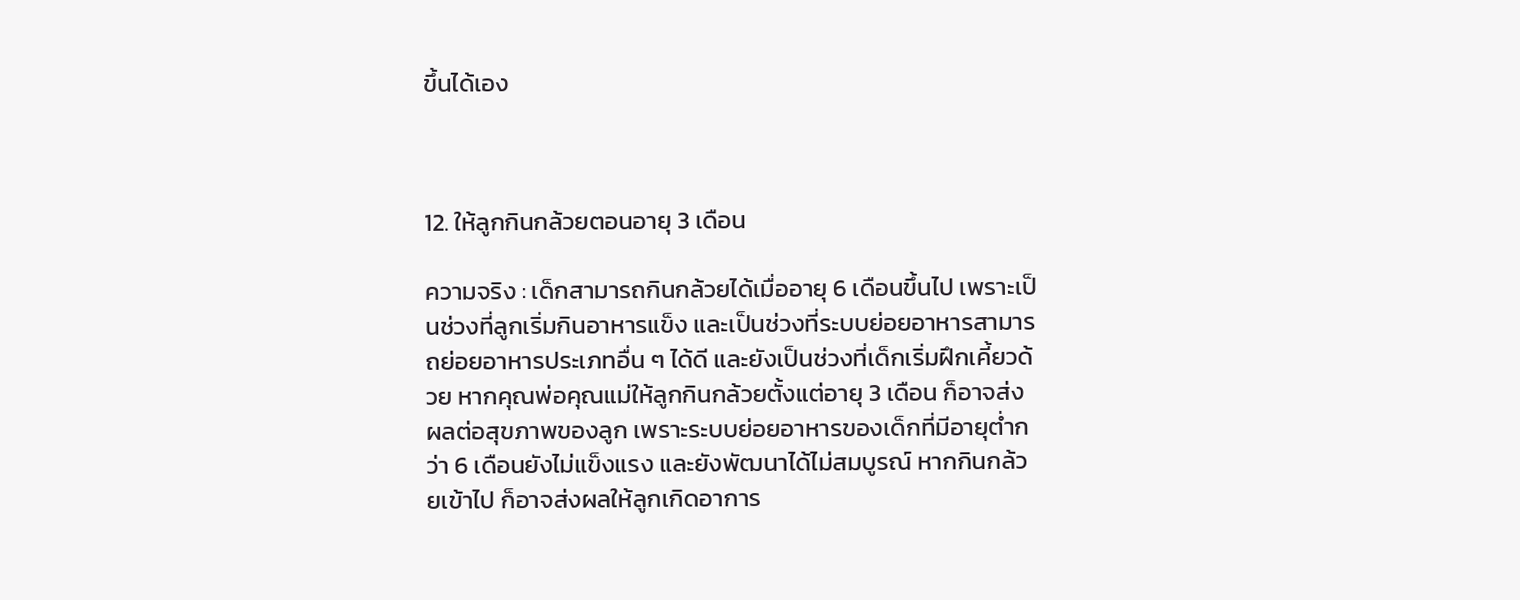ขึ้นได้เอง



12. ให้ลูกกินกล้วยตอนอายุ 3 เดือน

ความจริง : เด็กสามารถกินกล้วยได้เมื่ออายุ 6 เดือนขึ้นไป เพราะเป็นช่วงที่ลูกเริ่มกินอาหารแข็ง และเป็นช่วงที่ระบบย่อยอาหารสามารถย่อยอาหารประเภทอื่น ๆ ได้ดี และยังเป็นช่วงที่เด็กเริ่มฝึกเคี้ยวด้วย หากคุณพ่อคุณแม่ให้ลูกกินกล้วยตั้งแต่อายุ 3 เดือน ก็อาจส่งผลต่อสุขภาพของลูก เพราะระบบย่อยอาหารของเด็กที่มีอายุต่ำกว่า 6 เดือนยังไม่แข็งแรง และยังพัฒนาได้ไม่สมบูรณ์ หากกินกล้วยเข้าไป ก็อาจส่งผลให้ลูกเกิดอาการ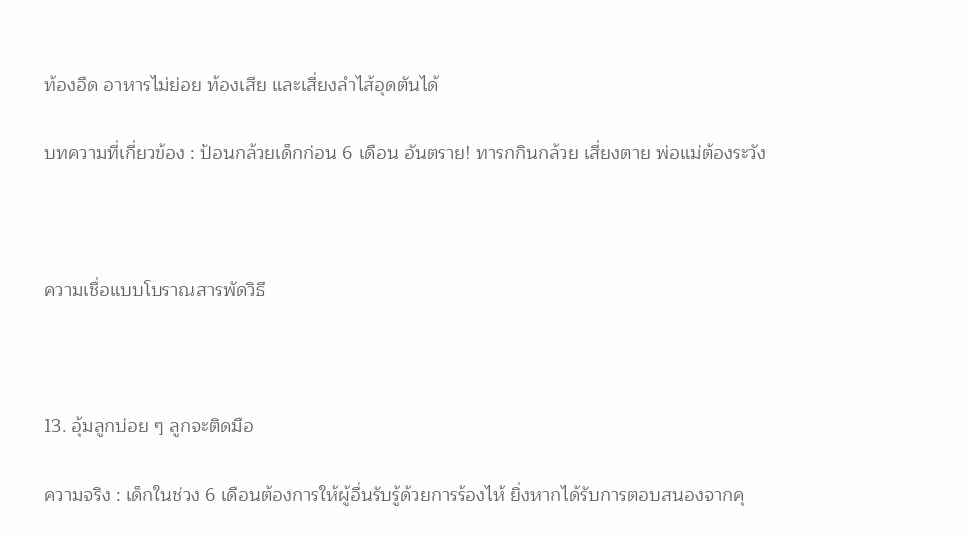ท้องอืด อาหารไม่ย่อย ท้องเสีย และเสี่ยงลำไส้อุดตันได้

บทความที่เกี่ยวข้อง : ป้อนกล้วยเด็กก่อน 6 เดือน อันตราย! ทารกกินกล้วย เสี่ยงตาย พ่อแม่ต้องระวัง



ความเชื่อแบบโบราณสารพัดวิธี



13. อุ้มลูกบ่อย ๆ ลูกจะติดมือ

ความจริง : เด็กในช่วง 6 เดือนต้องการให้ผู้อื่นรับรู้ด้วยการร้องไห้ ยิ่งหากได้รับการตอบสนองจากคุ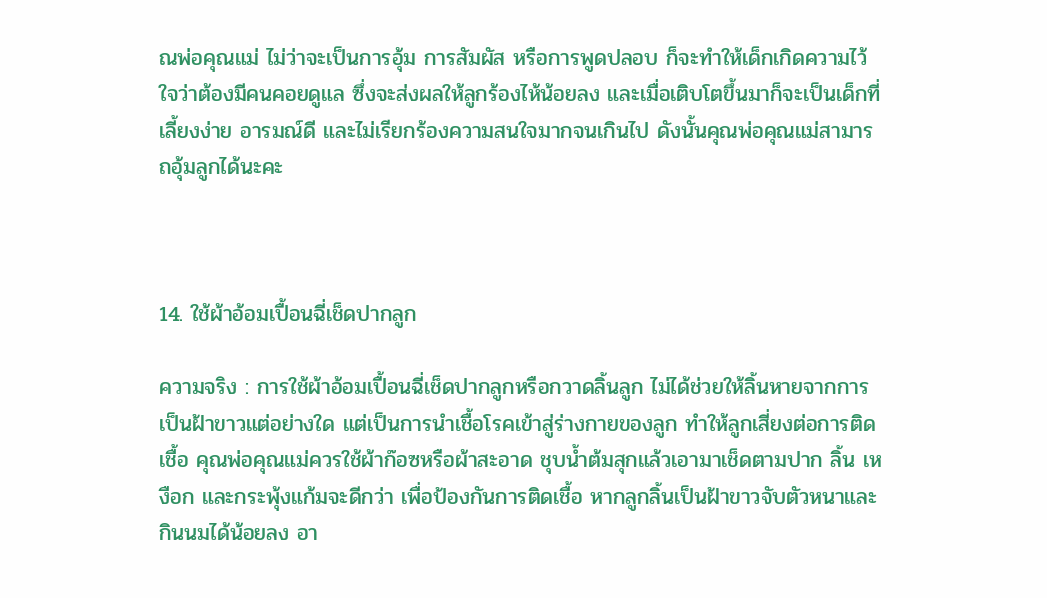ณพ่อคุณแม่ ไม่ว่าจะเป็นการอุ้ม การสัมผัส หรือการพูดปลอบ ก็จะทำให้เด็กเกิดความไว้ใจว่าต้องมีคนคอยดูแล ซึ่งจะส่งผลให้ลูกร้องไห้น้อยลง และเมื่อเติบโตขึ้นมาก็จะเป็นเด็กที่เลี้ยงง่าย อารมณ์ดี และไม่เรียกร้องความสนใจมากจนเกินไป ดังนั้นคุณพ่อคุณแม่สามารถอุ้มลูกได้นะคะ



14. ใช้ผ้าอ้อมเปื้อนฉี่เช็ดปากลูก

ความจริง : การใช้ผ้าอ้อมเปื้อนฉี่เช็ดปากลูกหรือกวาดลิ้นลูก ไม่ได้ช่วยให้ลิ้นหายจากการเป็นฝ้าขาวแต่อย่างใด แต่เป็นการนำเชื้อโรคเข้าสู่ร่างกายของลูก ทำให้ลูกเสี่ยงต่อการติดเชื้อ คุณพ่อคุณแม่ควรใช้ผ้าก๊อซหรือผ้าสะอาด ชุบน้ำต้มสุกแล้วเอามาเช็ดตามปาก ลิ้น เหงือก และกระพุ้งแก้มจะดีกว่า เพื่อป้องกันการติดเชื้อ หากลูกลิ้นเป็นฝ้าขาวจับตัวหนาและกินนมได้น้อยลง อา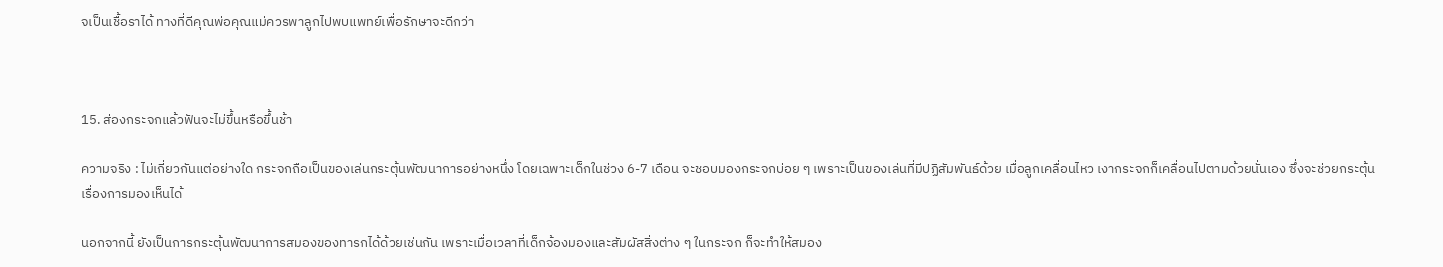จเป็นเชื้อราได้ ทางที่ดีคุณพ่อคุณแม่ควรพาลูกไปพบแพทย์เพื่อรักษาจะดีกว่า



15. ส่องกระจกแล้วฟันจะไม่ขึ้นหรือขึ้นช้า

ความจริง : ไม่เกี่ยวกันแต่อย่างใด กระจกถือเป็นของเล่นกระตุ้นพัฒนาการอย่างหนึ่ง โดยเฉพาะเด็กในช่วง 6-7 เดือน จะชอบมองกระจกบ่อย ๆ เพราะเป็นของเล่นที่มีปฏิสัมพันธ์ด้วย เมื่อลูกเคลื่อนไหว เงากระจกก็เคลื่อนไปตามด้วยนั่นเอง ซึ่งจะช่วยกระตุ้นเรื่องการมองเห็นได้

นอกจากนี้ ยังเป็นการกระตุ้นพัฒนาการสมองของทารกได้ด้วยเช่นกัน เพราะเมื่อเวลาที่เด็กจ้องมองและสัมผัสสิ่งต่าง ๆ ในกระจก ก็จะทำให้สมอง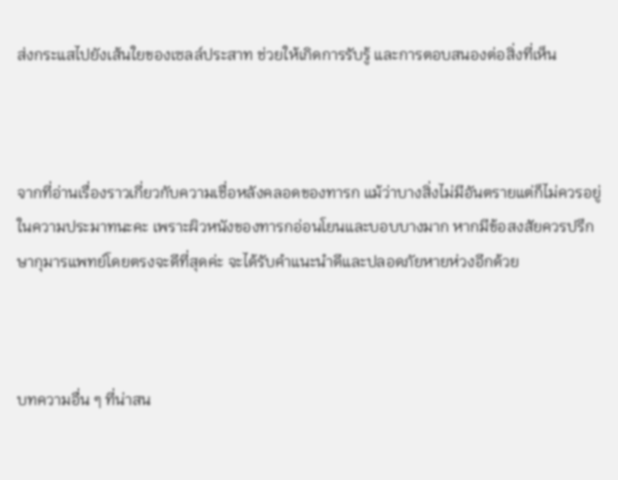ส่งกระแสไปยังเส้นใยของเซลล์ประสาท ช่วยให้เกิดการรับรู้ และการตอบสนองต่อสิ่งที่เห็น



จากที่อ่านเรื่องราวเกี่ยวกับความเชื่อหลังคลอดของทารก แม้ว่าบางสิ่งไม่มีอันตรายแต่ก็ไม่ควรอยู่ในความประมาทนะคะ เพราะผิวหนังของทารกอ่อนโยนและบอบบางมาก หากมีข้อสงสัยควรปรึกษากุมารแพทย์โดยตรงจะดีที่สุดค่ะ จะได้รับคำแนะนำดีและปลอดภัยหายห่วงอีกด้วย



บทความอื่น ๆ ที่น่าสน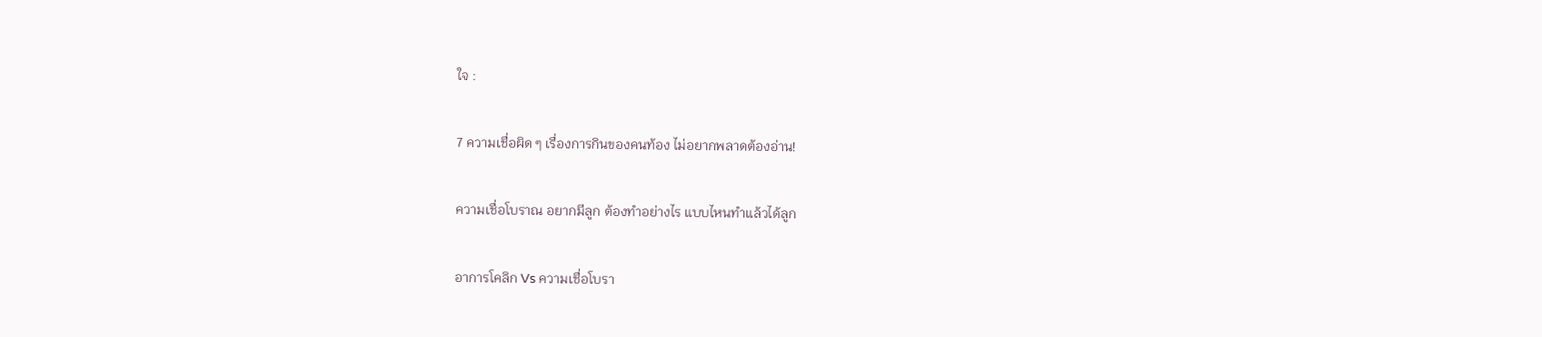ใจ :

7 ความเชื่อผิด ๆ เรื่องการกินของคนท้อง ไม่อยากพลาดต้องอ่าน!

ความเชื่อโบราณ อยากมีลูก ต้องทำอย่างไร แบบไหนทำแล้วได้ลูก

อาการโคลิก Vs ความเชื่อโบรา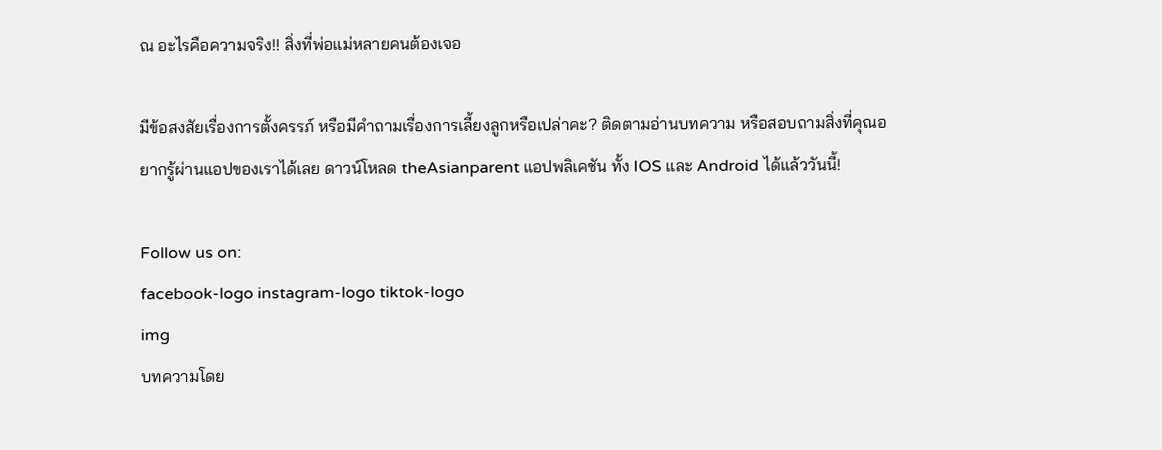ณ อะไรคือความจริง!! สิ่งที่พ่อแม่หลายคนต้องเจอ

มีข้อสงสัยเรื่องการตั้งครรภ์ หรือมีคำถามเรื่องการเลี้ยงลูกหรือเปล่าคะ? ติดตามอ่านบทความ หรือสอบถามสิ่งที่คุณอยากรู้ผ่านแอปของเราได้เลย ดาวน์โหลด theAsianparent แอปพลิเคชัน ทั้ง IOS และ Android ได้แล้ววันนี้!

Follow us on:
facebook-logo instagram-logo tiktok-logo
img
บทความโดย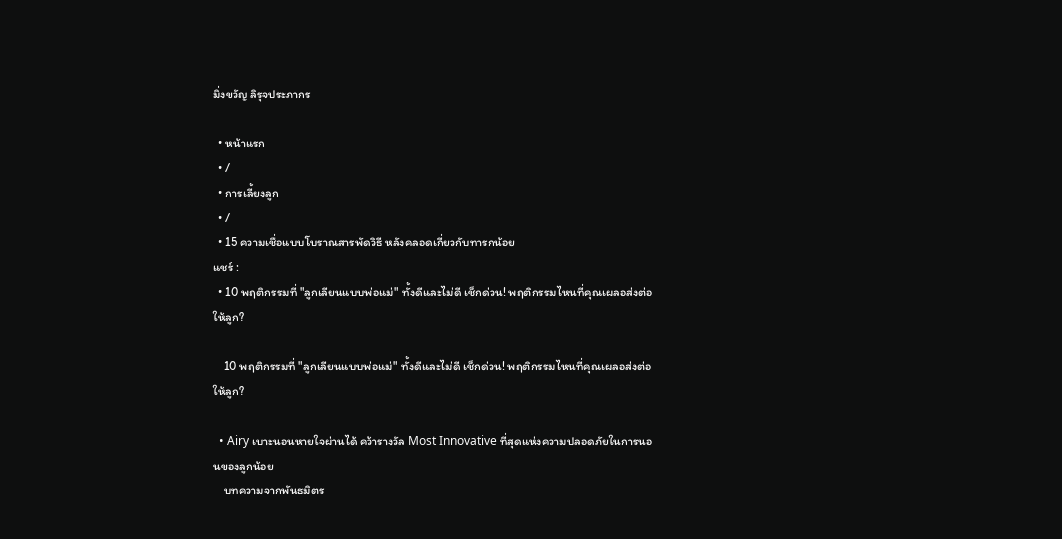มิ่งขวัญ ลิรุจประภากร

  • หน้าแรก
  • /
  • การเลี้ยงลูก
  • /
  • 15 ความเชื่อแบบโบราณสารพัดวิธี หลังคลอดเกี่ยวกับทารกน้อย
แชร์ :
  • 10 พฤติกรรมที่ "ลูกเลียนแบบพ่อแม่" ทั้งดีและไม่ดี เช็กด่วน! พฤติกรรมไหนที่คุณเผลอส่งต่อให้ลูก?

    10 พฤติกรรมที่ "ลูกเลียนแบบพ่อแม่" ทั้งดีและไม่ดี เช็กด่วน! พฤติกรรมไหนที่คุณเผลอส่งต่อให้ลูก?

  • Airy เบาะนอนหายใจผ่านได้ คว้ารางวัล Most Innovative ที่สุดแห่งความปลอดภัยในการนอนของลูกน้อย
    บทความจากพันธมิตร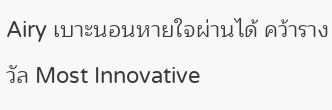Airy เบาะนอนหายใจผ่านได้ คว้ารางวัล Most Innovative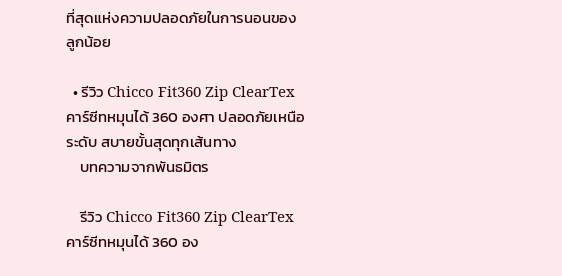ที่สุดแห่งความปลอดภัยในการนอนของลูกน้อย

  • รีวิว Chicco Fit360 Zip ClearTex คาร์ซีทหมุนได้ 360 องศา ปลอดภัยเหนือระดับ สบายขั้นสุดทุกเส้นทาง
    บทความจากพันธมิตร

    รีวิว Chicco Fit360 Zip ClearTex คาร์ซีทหมุนได้ 360 อง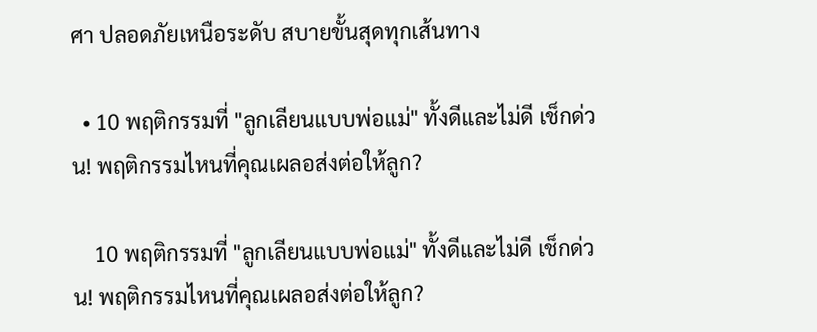ศา ปลอดภัยเหนือระดับ สบายขั้นสุดทุกเส้นทาง

  • 10 พฤติกรรมที่ "ลูกเลียนแบบพ่อแม่" ทั้งดีและไม่ดี เช็กด่วน! พฤติกรรมไหนที่คุณเผลอส่งต่อให้ลูก?

    10 พฤติกรรมที่ "ลูกเลียนแบบพ่อแม่" ทั้งดีและไม่ดี เช็กด่วน! พฤติกรรมไหนที่คุณเผลอส่งต่อให้ลูก?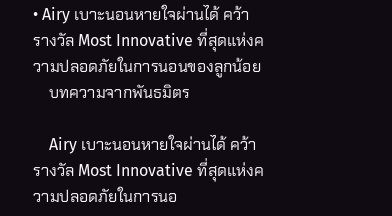• Airy เบาะนอนหายใจผ่านได้ คว้ารางวัล Most Innovative ที่สุดแห่งความปลอดภัยในการนอนของลูกน้อย
    บทความจากพันธมิตร

    Airy เบาะนอนหายใจผ่านได้ คว้ารางวัล Most Innovative ที่สุดแห่งความปลอดภัยในการนอ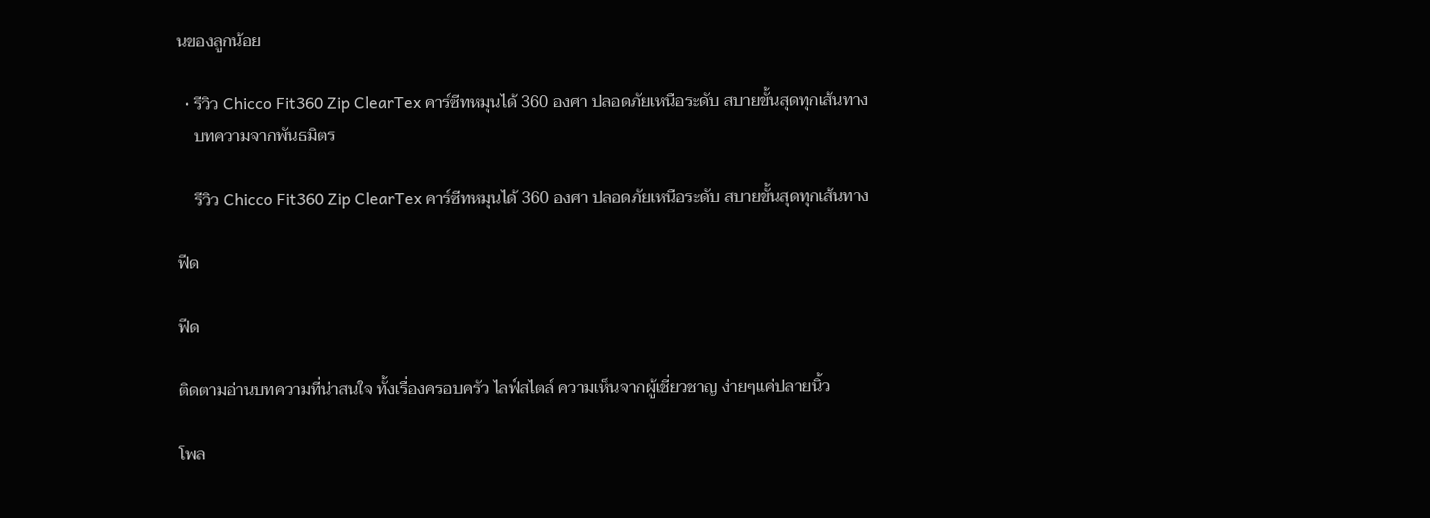นของลูกน้อย

  • รีวิว Chicco Fit360 Zip ClearTex คาร์ซีทหมุนได้ 360 องศา ปลอดภัยเหนือระดับ สบายขั้นสุดทุกเส้นทาง
    บทความจากพันธมิตร

    รีวิว Chicco Fit360 Zip ClearTex คาร์ซีทหมุนได้ 360 องศา ปลอดภัยเหนือระดับ สบายขั้นสุดทุกเส้นทาง

ฟีด

ฟีด

ติดตามอ่านบทความที่น่าสนใจ ทั้งเรื่องครอบครัว ไลฟ์สไตล์ ความเห็นจากผู้เชี่ยวชาญ ง่ายๆแค่ปลายนิ้ว

โพล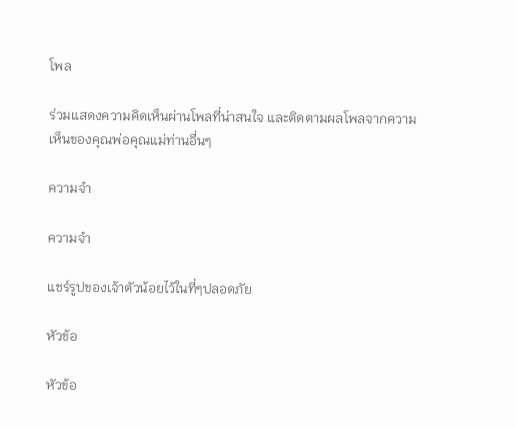โพล

ร่วมแสดงความคิดเห็นผ่านโพลที่น่าสนใจ และติดตามผลโพลจากความเห็นของคุณพ่อคุณแม่ท่านอื่นๆ

ความจำ

ความจำ

แชร์รูปของเจ้าตัวน้อยไว้ในที่ๆปลอดภัย

หัวข้อ

หัวข้อ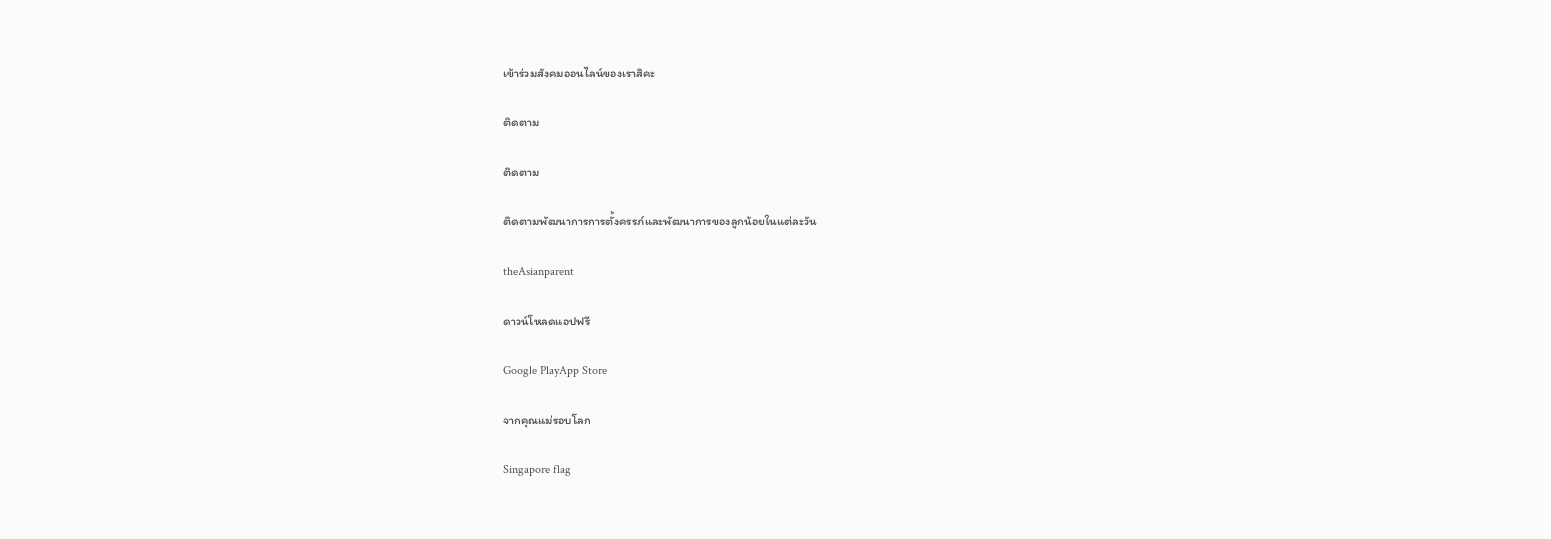เข้าร่วมสังคมออนไลน์ของเราสิคะ

ติดตาม

ติดตาม

ติดตามพัฒนาการการตั้งครรภ์และพัฒนาการของลูกน้อยในแต่ละวัน

theAsianparent

ดาวน์โหลดแอปฟรี

Google PlayApp Store

จากคุณแม่รอบโลก

Singapore flag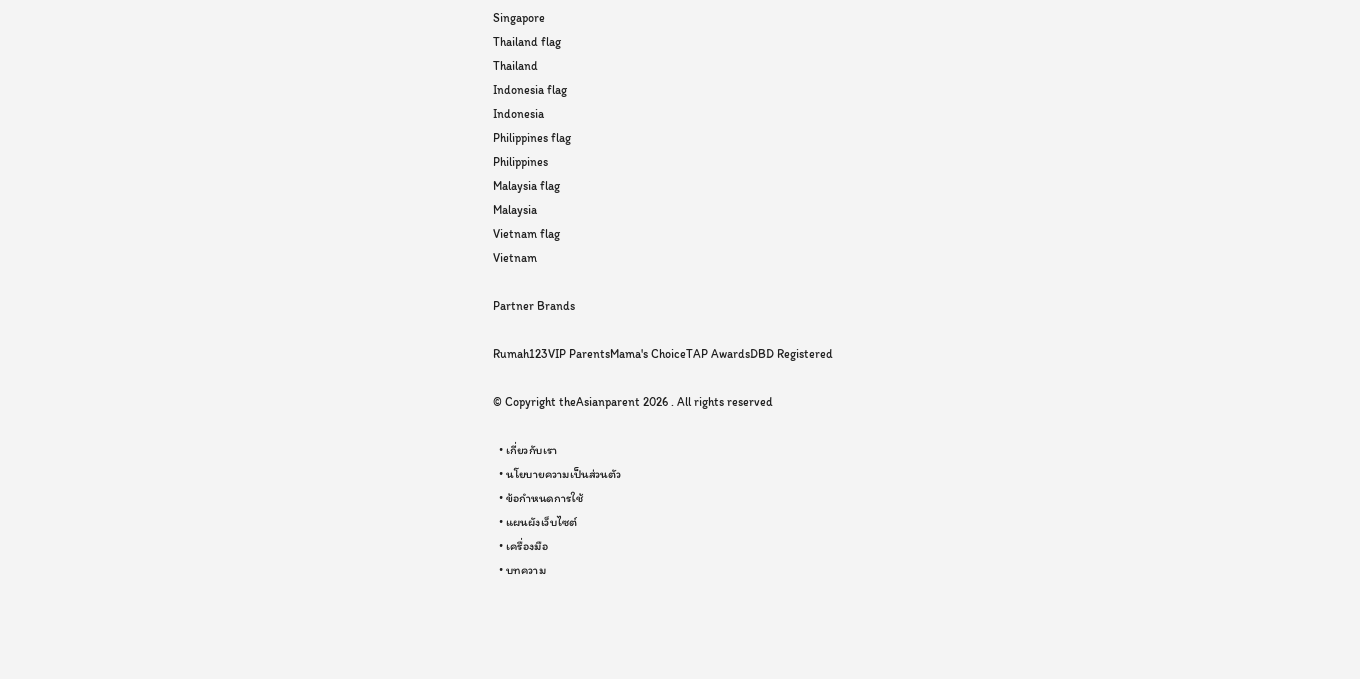Singapore
Thailand flag
Thailand
Indonesia flag
Indonesia
Philippines flag
Philippines
Malaysia flag
Malaysia
Vietnam flag
Vietnam

Partner Brands

Rumah123VIP ParentsMama's ChoiceTAP AwardsDBD Registered

© Copyright theAsianparent 2026 . All rights reserved

  • เกี่ยวกับเรา
  • นโยบายความเป็นส่วนตัว
  • ข้อกำหนดการใช้
  • แผนผังเว็บไซต์
  • เครื่องมือ
  • บทความ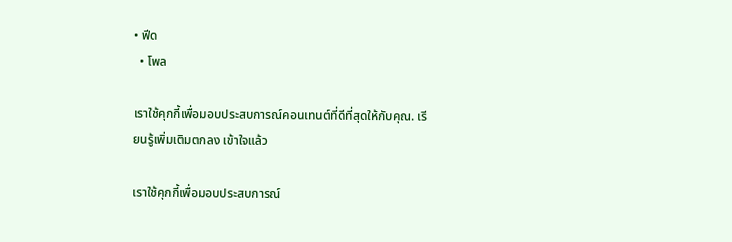• ฟีด
  • โพล

เราใช้คุกกี้เพื่อมอบประสบการณ์คอนเทนต์ที่ดีที่สุดให้กับคุณ. เรียนรู้เพิ่มเติมตกลง เข้าใจแล้ว

เราใช้คุกกี้เพื่อมอบประสบการณ์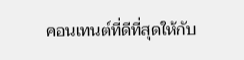คอนเทนต์ที่ดีที่สุดให้กับ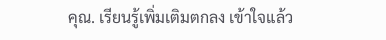คุณ. เรียนรู้เพิ่มเติมตกลง เข้าใจแล้ว